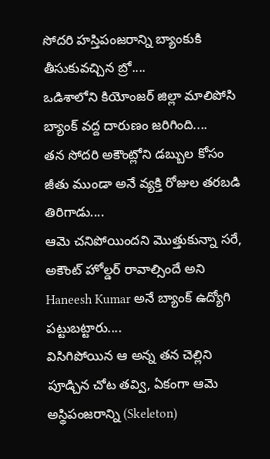సోదరి హస్తిపంజరాన్ని బ్యాంకుకి తీసుకువచ్చిన బ్రో....
ఒడిశాలోని కియోంజర్ జిల్లా మాలిపోసి బ్యాంక్ వద్ద దారుణం జరిగింది....
తన సోదరి అకౌంట్లోని డబ్బుల కోసం జీతు ముండా అనే వ్యక్తి రోజుల తరబడి తిరిగాడు....
ఆమె చనిపోయిందని మొత్తుకున్నా సరే, అకౌంట్ హోల్డర్ రావాల్సిందే అని Haneesh Kumar అనే బ్యాంక్ ఉద్యోగి పట్టుబట్టారు....
విసిగిపోయిన ఆ అన్న తన చెల్లిని పూడ్చిన చోట తవ్వి, ఏకంగా ఆమె అస్థిపంజరాన్ని (Skeleton)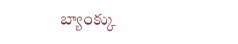బ్యాంక్కు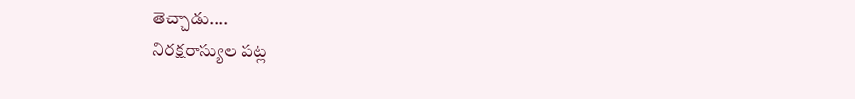తెచ్చాడు....
నిరక్షరాస్యుల పట్ల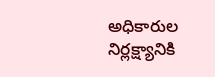అధికారుల నిర్లక్ష్యానికి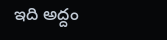ఇది అద్దం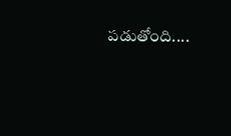పడుతోంది....